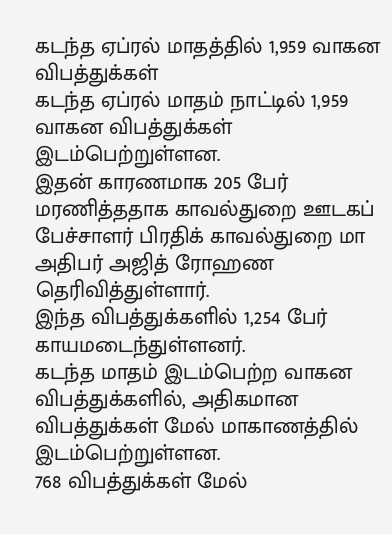கடந்த ஏப்ரல் மாதத்தில் 1,959 வாகன விபத்துக்கள்
கடந்த ஏப்ரல் மாதம் நாட்டில் 1,959 வாகன விபத்துக்கள் இடம்பெற்றுள்ளன.
இதன் காரணமாக 205 பேர் மரணித்ததாக காவல்துறை ஊடகப் பேச்சாளர் பிரதிக் காவல்துறை மா அதிபர் அஜித் ரோஹண தெரிவித்துள்ளார்.
இந்த விபத்துக்களில் 1,254 பேர் காயமடைந்துள்ளனர்.
கடந்த மாதம் இடம்பெற்ற வாகன விபத்துக்களில், அதிகமான விபத்துக்கள் மேல் மாகாணத்தில் இடம்பெற்றுள்ளன.
768 விபத்துக்கள் மேல்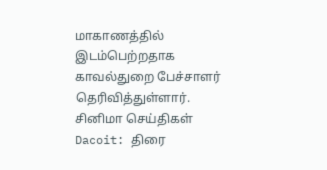மாகாணத்தில் இடம்பெற்றதாக காவல்துறை பேச்சாளர் தெரிவித்துள்ளார்.
சினிமா செய்திகள்
Dacoit: திரை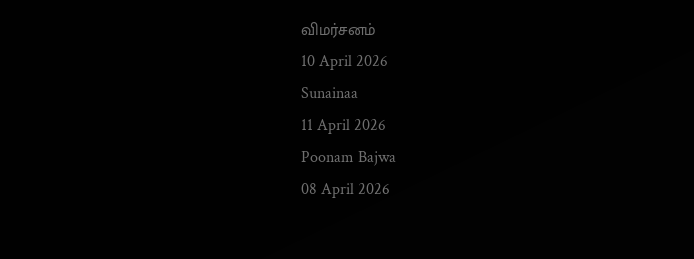விமர்சனம்
10 April 2026
Sunainaa
11 April 2026
Poonam Bajwa
08 April 2026